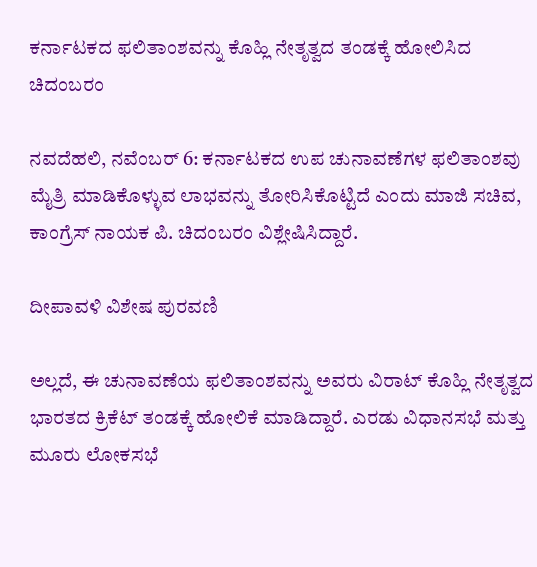ಕರ್ನಾಟಕದ ಫಲಿತಾಂಶವನ್ನು ಕೊಹ್ಲಿ ನೇತೃತ್ವದ ತಂಡಕ್ಕೆ ಹೋಲಿಸಿದ ಚಿದಂಬರಂ

ನವದೆಹಲಿ, ನವೆಂಬರ್ 6: ಕರ್ನಾಟಕದ ಉಪ ಚುನಾವಣೆಗಳ ಫಲಿತಾಂಶವು ಮೈತ್ರಿ ಮಾಡಿಕೊಳ್ಳುವ ಲಾಭವನ್ನು ತೋರಿಸಿಕೊಟ್ಟಿದೆ ಎಂದು ಮಾಜಿ ಸಚಿವ, ಕಾಂಗ್ರೆಸ್ ನಾಯಕ ಪಿ. ಚಿದಂಬರಂ ವಿಶ್ಲೇಷಿಸಿದ್ದಾರೆ.

ದೀಪಾವಳಿ ವಿಶೇಷ ಪುರವಣಿ

ಅಲ್ಲದೆ, ಈ ಚುನಾವಣೆಯ ಫಲಿತಾಂಶವನ್ನು ಅವರು ವಿರಾಟ್ ಕೊಹ್ಲಿ ನೇತೃತ್ವದ ಭಾರತದ ಕ್ರಿಕೆಟ್ ತಂಡಕ್ಕೆ ಹೋಲಿಕೆ ಮಾಡಿದ್ದಾರೆ. ಎರಡು ವಿಧಾನಸಭೆ ಮತ್ತು ಮೂರು ಲೋಕಸಭೆ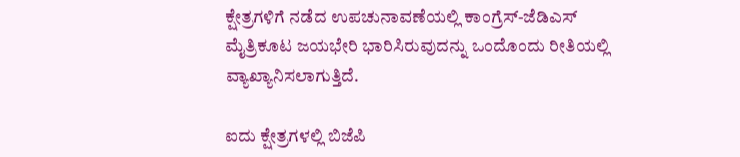ಕ್ಷೇತ್ರಗಳಿಗೆ ನಡೆದ ಉಪಚುನಾವಣೆಯಲ್ಲಿ ಕಾಂಗ್ರೆಸ್-ಜೆಡಿಎಸ್ ಮೈತ್ರಿಕೂಟ ಜಯಭೇರಿ ಭಾರಿಸಿರುವುದನ್ನು ಒಂದೊಂದು ರೀತಿಯಲ್ಲಿ ವ್ಯಾಖ್ಯಾನಿಸಲಾಗುತ್ತಿದೆ.

ಐದು ಕ್ಷೇತ್ರಗಳಲ್ಲಿ ಬಿಜೆಪಿ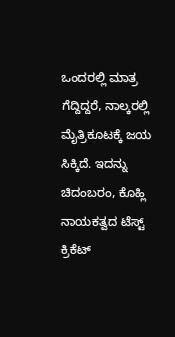ಒಂದರಲ್ಲಿ ಮಾತ್ರ ಗೆದ್ದಿದ್ದರೆ, ನಾಲ್ಕರಲ್ಲಿ ಮೈತ್ರಿಕೂಟಕ್ಕೆ ಜಯ ಸಿಕ್ಕಿದೆ. ಇದನ್ನು ಚಿದಂಬರಂ, ಕೊಹ್ಲಿ ನಾಯಕತ್ವದ ಟೆಸ್ಟ್ ಕ್ರಿಕೆಟ್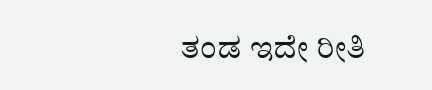ತಂಡ ಇದೇ ರೀತಿ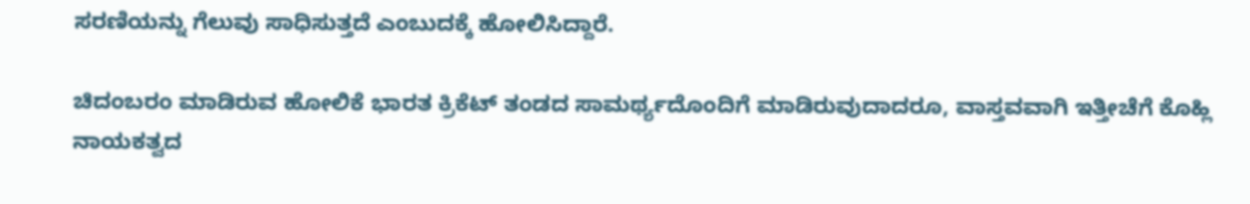ಸರಣಿಯನ್ನು ಗೆಲುವು ಸಾಧಿಸುತ್ತದೆ ಎಂಬುದಕ್ಕೆ ಹೋಲಿಸಿದ್ದಾರೆ.

ಚಿದಂಬರಂ ಮಾಡಿರುವ ಹೋಲಿಕೆ ಭಾರತ ಕ್ರಿಕೆಟ್ ತಂಡದ ಸಾಮರ್ಥ್ಯದೊಂದಿಗೆ ಮಾಡಿರುವುದಾದರೂ, ವಾಸ್ತವವಾಗಿ ಇತ್ತೀಚೆಗೆ ಕೊಹ್ಲಿ ನಾಯಕತ್ವದ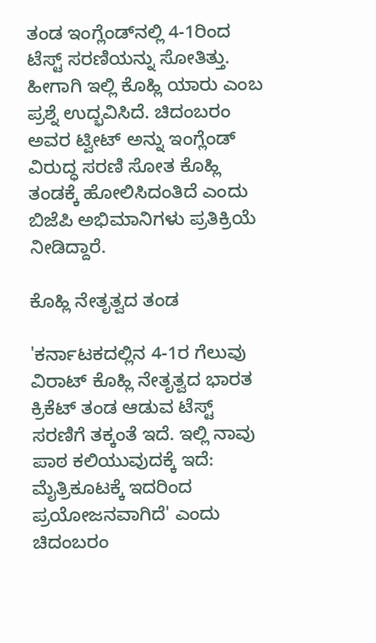ತಂಡ ಇಂಗ್ಲೆಂಡ್‌ನಲ್ಲಿ 4-1ರಿಂದ ಟೆಸ್ಟ್ ಸರಣಿಯನ್ನು ಸೋತಿತ್ತು. ಹೀಗಾಗಿ ಇಲ್ಲಿ ಕೊಹ್ಲಿ ಯಾರು ಎಂಬ ಪ್ರಶ್ನೆ ಉದ್ಭವಿಸಿದೆ. ಚಿದಂಬರಂ ಅವರ ಟ್ವೀಟ್ ಅನ್ನು ಇಂಗ್ಲೆಂಡ್ ವಿರುದ್ಧ ಸರಣಿ ಸೋತ ಕೊಹ್ಲಿ ತಂಡಕ್ಕೆ ಹೋಲಿಸಿದಂತಿದೆ ಎಂದು ಬಿಜೆಪಿ ಅಭಿಮಾನಿಗಳು ಪ್ರತಿಕ್ರಿಯೆ ನೀಡಿದ್ದಾರೆ.

ಕೊಹ್ಲಿ ನೇತೃತ್ವದ ತಂಡ

'ಕರ್ನಾಟಕದಲ್ಲಿನ 4-1ರ ಗೆಲುವು ವಿರಾಟ್ ಕೊಹ್ಲಿ ನೇತೃತ್ವದ ಭಾರತ ಕ್ರಿಕೆಟ್ ತಂಡ ಆಡುವ ಟೆಸ್ಟ್ ಸರಣಿಗೆ ತಕ್ಕಂತೆ ಇದೆ. ಇಲ್ಲಿ ನಾವು ಪಾಠ ಕಲಿಯುವುದಕ್ಕೆ ಇದೆ: ಮೈತ್ರಿಕೂಟಕ್ಕೆ ಇದರಿಂದ ಪ್ರಯೋಜನವಾಗಿದೆ' ಎಂದು ಚಿದಂಬರಂ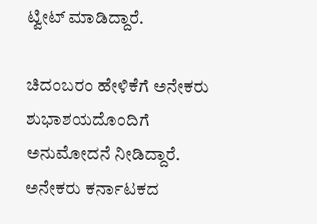ಟ್ವೀಟ್ ಮಾಡಿದ್ದಾರೆ.

ಚಿದಂಬರಂ ಹೇಳಿಕೆಗೆ ಅನೇಕರು ಶುಭಾಶಯದೊಂದಿಗೆ ಅನುಮೋದನೆ ನೀಡಿದ್ದಾರೆ. ಅನೇಕರು ಕರ್ನಾಟಕದ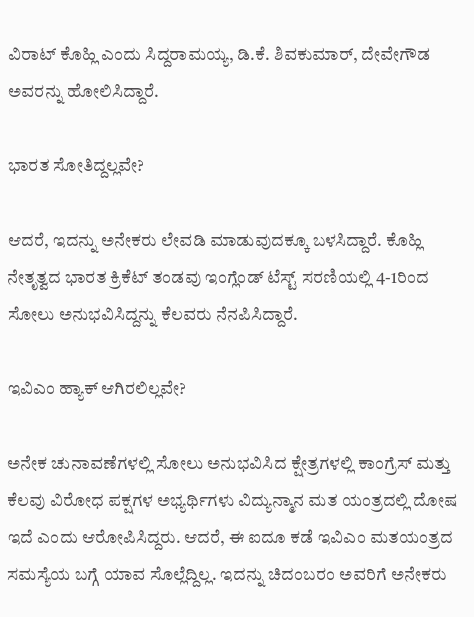ವಿರಾಟ್ ಕೊಹ್ಲಿ ಎಂದು ಸಿದ್ದರಾಮಯ್ಯ, ಡಿ.ಕೆ. ಶಿವಕುಮಾರ್, ದೇವೇಗೌಡ ಅವರನ್ನು ಹೋಲಿಸಿದ್ದಾರೆ.

ಭಾರತ ಸೋತಿದ್ದಲ್ಲವೇ?

ಆದರೆ, ಇದನ್ನು ಅನೇಕರು ಲೇವಡಿ ಮಾಡುವುದಕ್ಕೂ ಬಳಸಿದ್ದಾರೆ. ಕೊಹ್ಲಿ ನೇತೃತ್ವದ ಭಾರತ ಕ್ರಿಕೆಟ್ ತಂಡವು ಇಂಗ್ಲೆಂಡ್ ಟೆಸ್ಟ್ ಸರಣಿಯಲ್ಲಿ 4-1ರಿಂದ ಸೋಲು ಅನುಭವಿಸಿದ್ದನ್ನು ಕೆಲವರು ನೆನಪಿಸಿದ್ದಾರೆ.

ಇವಿಎಂ ಹ್ಯಾಕ್ ಆಗಿರಲಿಲ್ಲವೇ?

ಅನೇಕ ಚುನಾವಣೆಗಳಲ್ಲಿ ಸೋಲು ಅನುಭವಿಸಿದ ಕ್ಷೇತ್ರಗಳಲ್ಲಿ ಕಾಂಗ್ರೆಸ್ ಮತ್ತು ಕೆಲವು ವಿರೋಧ ಪಕ್ಷಗಳ ಅಭ್ಯರ್ಥಿಗಳು ವಿದ್ಯುನ್ಮಾನ ಮತ ಯಂತ್ರದಲ್ಲಿ ದೋಷ ಇದೆ ಎಂದು ಆರೋಪಿಸಿದ್ದರು. ಆದರೆ, ಈ ಐದೂ ಕಡೆ ಇವಿಎಂ ಮತಯಂತ್ರದ ಸಮಸ್ಯೆಯ ಬಗ್ಗೆ ಯಾವ ಸೊಲ್ಲೆದ್ದಿಲ್ಲ. ಇದನ್ನು ಚಿದಂಬರಂ ಅವರಿಗೆ ಅನೇಕರು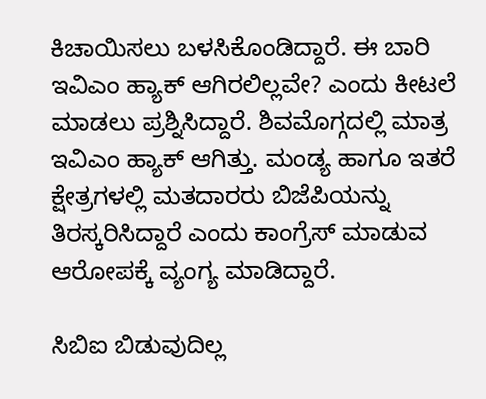ಕಿಚಾಯಿಸಲು ಬಳಸಿಕೊಂಡಿದ್ದಾರೆ. ಈ ಬಾರಿ ಇವಿಎಂ ಹ್ಯಾಕ್ ಆಗಿರಲಿಲ್ಲವೇ? ಎಂದು ಕೀಟಲೆ ಮಾಡಲು ಪ್ರಶ್ನಿಸಿದ್ದಾರೆ. ಶಿವಮೊಗ್ಗದಲ್ಲಿ ಮಾತ್ರ ಇವಿಎಂ ಹ್ಯಾಕ್ ಆಗಿತ್ತು. ಮಂಡ್ಯ ಹಾಗೂ ಇತರೆ ಕ್ಷೇತ್ರಗಳಲ್ಲಿ ಮತದಾರರು ಬಿಜೆಪಿಯನ್ನು ತಿರಸ್ಕರಿಸಿದ್ದಾರೆ ಎಂದು ಕಾಂಗ್ರೆಸ್‌ ಮಾಡುವ ಆರೋಪಕ್ಕೆ ವ್ಯಂಗ್ಯ ಮಾಡಿದ್ದಾರೆ.

ಸಿಬಿಐ ಬಿಡುವುದಿಲ್ಲ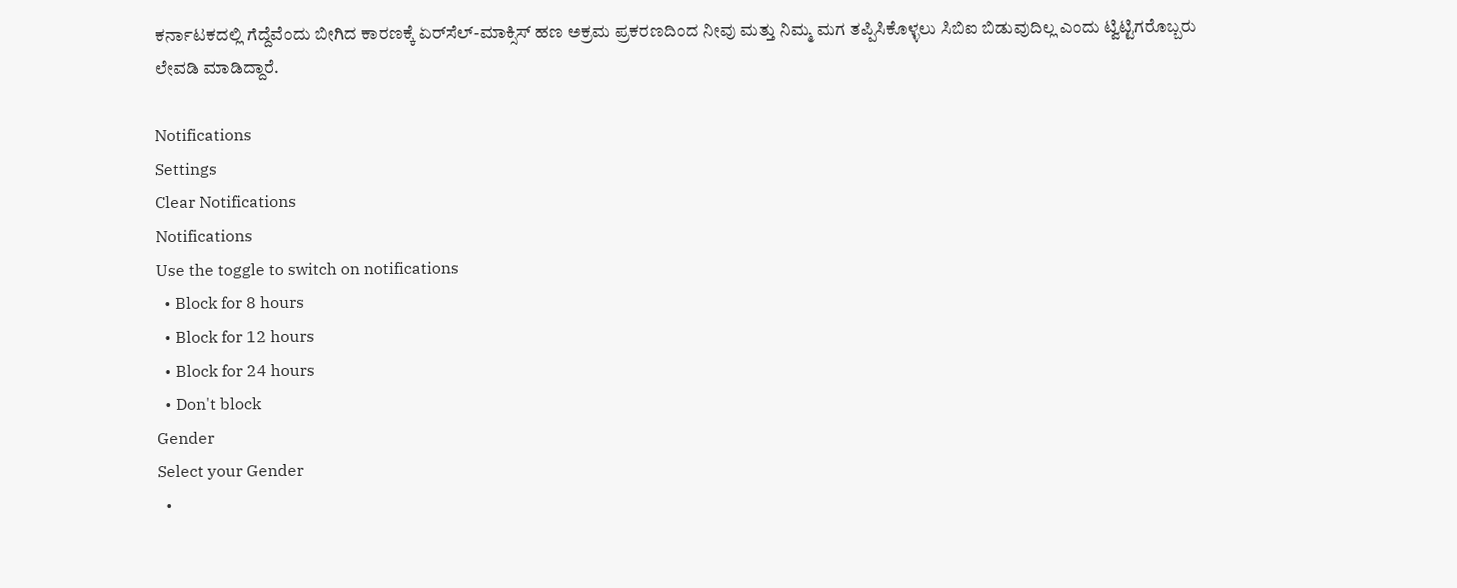ಕರ್ನಾಟಕದಲ್ಲಿ ಗೆದ್ದೆವೆಂದು ಬೀಗಿದ ಕಾರಣಕ್ಕೆ ಏರ್‌ಸೆಲ್-ಮಾಕ್ಸಿಸ್ ಹಣ ಅಕ್ರಮ ಪ್ರಕರಣದಿಂದ ನೀವು ಮತ್ತು ನಿಮ್ಮ ಮಗ ತಪ್ಪಿಸಿಕೊಳ್ಳಲು ಸಿಬಿಐ ಬಿಡುವುದಿಲ್ಲ ಎಂದು ಟ್ವಿಟ್ಟಿಗರೊಬ್ಬರು ಲೇವಡಿ ಮಾಡಿದ್ದಾರೆ.

Notifications
Settings
Clear Notifications
Notifications
Use the toggle to switch on notifications
  • Block for 8 hours
  • Block for 12 hours
  • Block for 24 hours
  • Don't block
Gender
Select your Gender
  •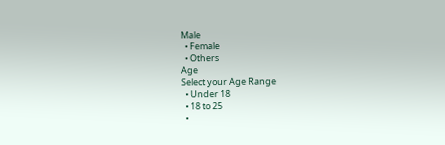Male
  • Female
  • Others
Age
Select your Age Range
  • Under 18
  • 18 to 25
  •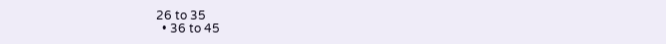26 to 35
  • 36 to 45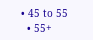• 45 to 55
  • 55+